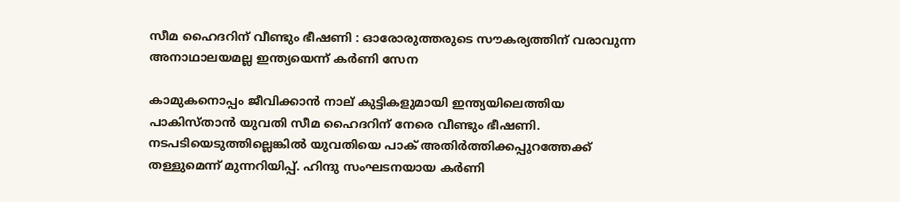സീമ ഹൈദറിന് വീണ്ടും ഭീഷണി : ഓരോരുത്തരുടെ സൗകര്യത്തിന് വരാവുന്ന അനാഥാലയമല്ല ഇന്ത്യയെന്ന് കർണി സേന

കാമുകനൊപ്പം ജീവിക്കാൻ നാല് കുട്ടികളുമായി ഇന്ത്യയിലെത്തിയ പാകിസ്താൻ യുവതി സീമ ഹൈദറിന് നേരെ വീണ്ടും ഭീഷണി. നടപടിയെടുത്തില്ലെങ്കിൽ യുവതിയെ പാക് അതിർത്തിക്കപ്പുറത്തേക്ക് തള്ളുമെന്ന് മുന്നറിയിപ്പ്. ഹിന്ദു സംഘടനയായ കർണി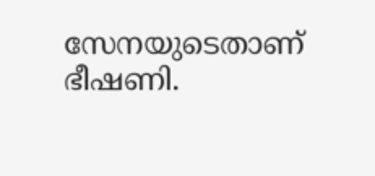സേനയുടെതാണ് ഭീഷണി.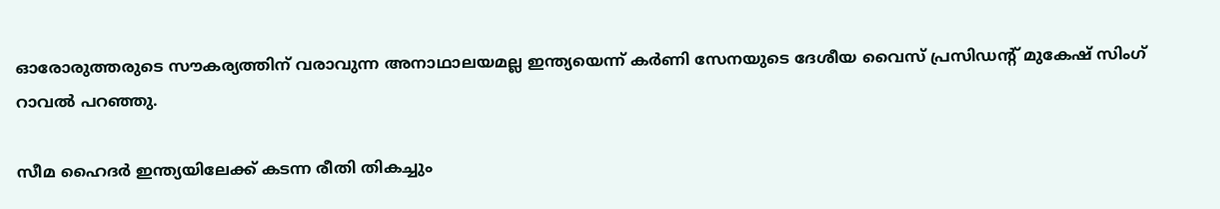ഓരോരുത്തരുടെ സൗകര്യത്തിന് വരാവുന്ന അനാഥാലയമല്ല ഇന്ത്യയെന്ന് കർണി സേനയുടെ ദേശീയ വൈസ് പ്രസിഡന്റ് മുകേഷ് സിംഗ് റാവൽ പറഞ്ഞു.

സീമ ഹൈദർ ഇന്ത്യയിലേക്ക് കടന്ന രീതി തികച്ചും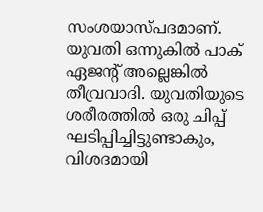സംശയാസ്പദമാണ്. യുവതി ഒന്നുകിൽ പാക്‌ ഏജന്റ് അല്ലെങ്കിൽ തീവ്രവാദി. യുവതിയുടെ ശരീരത്തിൽ ഒരു ചിപ്പ് ഘടിപ്പിച്ചിട്ടുണ്ടാകും, വിശദമായി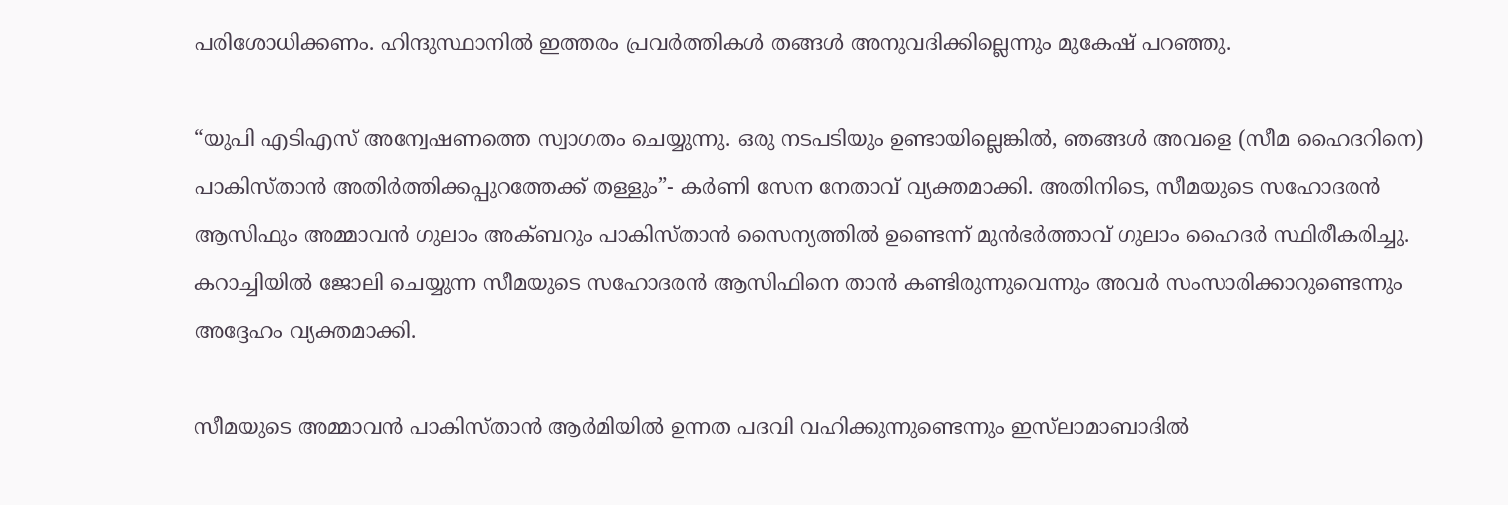പരിശോധിക്കണം. ഹിന്ദുസ്ഥാനിൽ ഇത്തരം പ്രവർത്തികൾ തങ്ങൾ അനുവദിക്കില്ലെന്നും മുകേഷ് പറഞ്ഞു.

“യുപി എടിഎസ് അന്വേഷണത്തെ സ്വാഗതം ചെയ്യുന്നു. ഒരു നടപടിയും ഉണ്ടായില്ലെങ്കിൽ, ഞങ്ങൾ അവളെ (സീമ ഹൈദറിനെ) പാകിസ്താൻ അതിർത്തിക്കപ്പുറത്തേക്ക് തള്ളും”- കർണി സേന നേതാവ് വ്യക്തമാക്കി. അതിനിടെ, സീമയുടെ സഹോദരൻ ആസിഫും അമ്മാവൻ ഗുലാം അക്ബറും പാകിസ്താൻ സൈന്യത്തിൽ ഉണ്ടെന്ന് മുൻഭർത്താവ് ഗുലാം ഹൈദർ സ്ഥിരീകരിച്ചു. കറാച്ചിയിൽ ജോലി ചെയ്യുന്ന സീമയുടെ സഹോദരൻ ആസിഫിനെ താൻ കണ്ടിരുന്നുവെന്നും അവർ സംസാരിക്കാറുണ്ടെന്നും അദ്ദേഹം വ്യക്തമാക്കി.

സീമയുടെ അമ്മാവൻ പാകിസ്താൻ ആർമിയിൽ ഉന്നത പദവി വഹിക്കുന്നുണ്ടെന്നും ഇസ്‌ലാമാബാദിൽ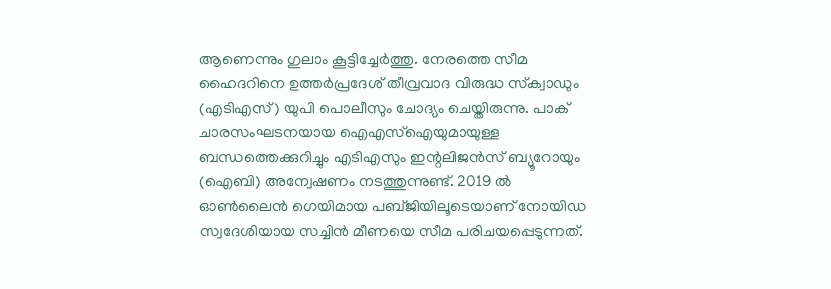ആണെന്നും ഗുലാം കൂട്ടിച്ചേർത്തു. നേരത്തെ സീമ ഹൈദറിനെ ഉത്തർപ്രദേശ് തീവ്രവാദ വിരുദ്ധ സ്‌ക്വാഡും (എടിഎസ്) യുപി പൊലീസും ചോദ്യം ചെയ്തിരുന്നു. പാക് ചാരസംഘടനയായ ഐഎസ്‌ഐയുമായുള്ള ബന്ധത്തെക്കുറിച്ചും എടിഎസും ഇന്റലിജൻസ് ബ്യൂറോയും (ഐബി) അന്വേഷണം നടത്തുന്നുണ്ട്. 2019 ൽ ഓൺലൈൻ ഗെയിമായ പബ്ജിയിലൂടെയാണ് നോയിഡ സ്വദേശിയായ സച്ചിൻ മീണയെ സീമ പരിചയപ്പെടുന്നത്.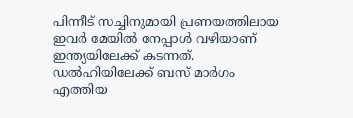പിന്നീട് സച്ചിനുമായി പ്രണയത്തിലായ ഇവർ മേയിൽ നേപ്പാൾ വഴിയാണ് ഇന്ത്യയിലേക്ക് കടന്നത്. ഡൽഹിയിലേക്ക് ബസ് മാർഗം എത്തിയ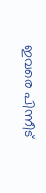ഇവരെ പിന്നീട്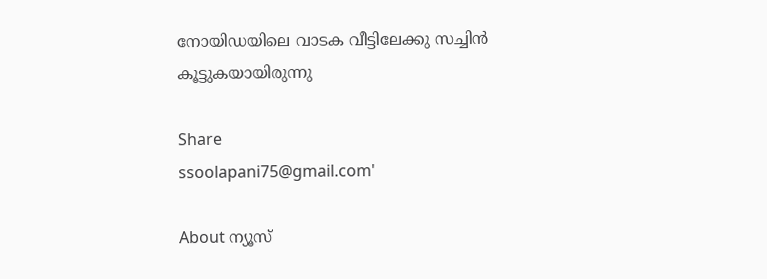നോയിഡയിലെ വാടക വീട്ടിലേക്കു സച്ചിൻ കൂട്ടുകയായിരുന്നു

Share
ssoolapani75@gmail.com'

About ന്യൂസ്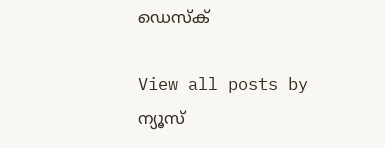ഡെസ്ക്

View all posts by ന്യൂസ്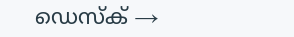ഡെസ്ക് →